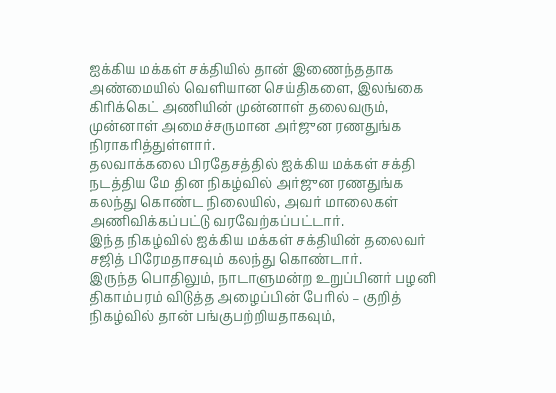ஐக்கிய மக்கள் சக்தியில் தான் இணைந்ததாக அண்மையில் வெளியான செய்திகளை, இலங்கை கிரிக்கெட் அணியின் முன்னாள் தலைவரும், முன்னாள் அமைச்சருமான அர்ஜுன ரணதுங்க நிராகரித்துள்ளார்.
தலவாக்கலை பிரதேசத்தில் ஐக்கிய மக்கள் சக்தி நடத்திய மே தின நிகழ்வில் அர்ஜுன ரணதுங்க கலந்து கொண்ட நிலையில், அவர் மாலைகள் அணிவிக்கப்பட்டு வரவேற்கப்பட்டார்.
இந்த நிகழ்வில் ஐக்கிய மக்கள் சக்தியின் தலைவர் சஜித் பிரேமதாசவும் கலந்து கொண்டார்.
இருந்த பொதிலும், நாடாளுமன்ற உறுப்பினர் பழனி திகாம்பரம் விடுத்த அழைப்பின் பேரில் – குறித் நிகழ்வில் தான் பங்குபற்றியதாகவும்,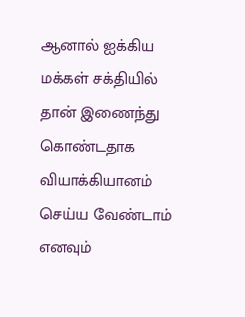ஆனால் ஐக்கிய மக்கள் சக்தியில் தான் இணைந்து கொண்டதாக வியாக்கியானம் செய்ய வேண்டாம் எனவும்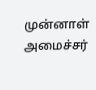முன்னாள் அமைச்சர்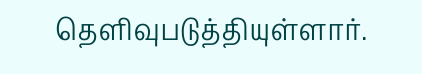தெளிவுபடுத்தியுள்ளார்.